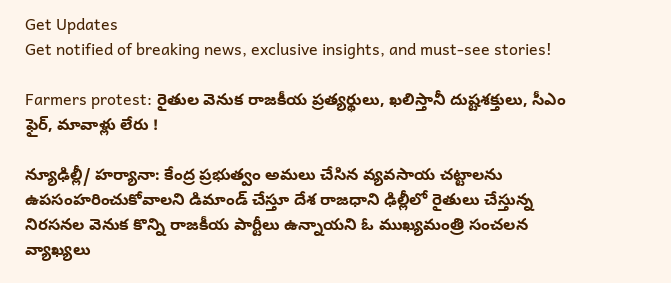Get Updates
Get notified of breaking news, exclusive insights, and must-see stories!

Farmers protest: రైతుల వెనుక రాజకీయ ప్రత్యర్థులు, ఖలిస్తానీ దుష్టశక్తులు, సీఎం ఫైర్, మావాళ్లు లేరు !

న్యూఢిల్లీ/ హర్యానా: కేంద్ర ప్రభుత్వం అమలు చేసిన వ్యవసాయ చట్టాలను ఉపసంహరించుకోవాలని డిమాండ్ చేస్తూ దేశ రాజధాని ఢిల్లీలో రైతులు చేస్తున్న నిరసనల వెనుక కొన్ని రాజకీయ పార్టీలు ఉన్నాయని ఓ ముఖ్యమంత్రి సంచలన వ్యాఖ్యలు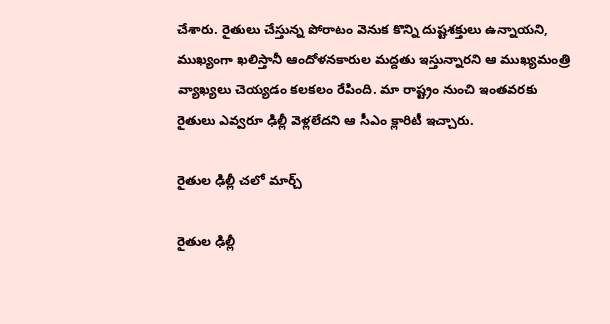చేశారు. రైతులు చేస్తున్న పోరాటం వెనుక కొన్ని దుష్టశక్తులు ఉన్నాయని, ముఖ్యంగా ఖలిస్తానీ ఆందోళనకారుల మద్దతు ఇస్తున్నారని ఆ ముఖ్యమంత్రి వ్యాఖ్యలు చెయ్యడం కలకలం రేపింది. మా రాష్ట్రం నుంచి ఇంతవరకు రైతులు ఎవ్వరూ ఢిల్లీ వెళ్లలేదని ఆ సీఎం క్లారిటీ ఇచ్చారు.

రైతుల ఢిల్లీ చలో మార్చ్

రైతుల ఢిల్లీ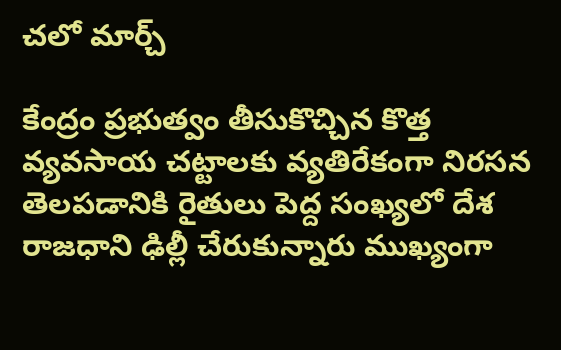చలో మార్చ్

కేంద్రం ప్రభుత్వం తీసుకొచ్చిన కొత్త వ్యవసాయ చట్టాలకు వ్యతిరేకంగా నిరసన తెలపడానికి రైతులు పెద్ద సంఖ్యలో దేశ రాజధాని ఢిల్లీ చేరుకున్నారు ముఖ్యంగా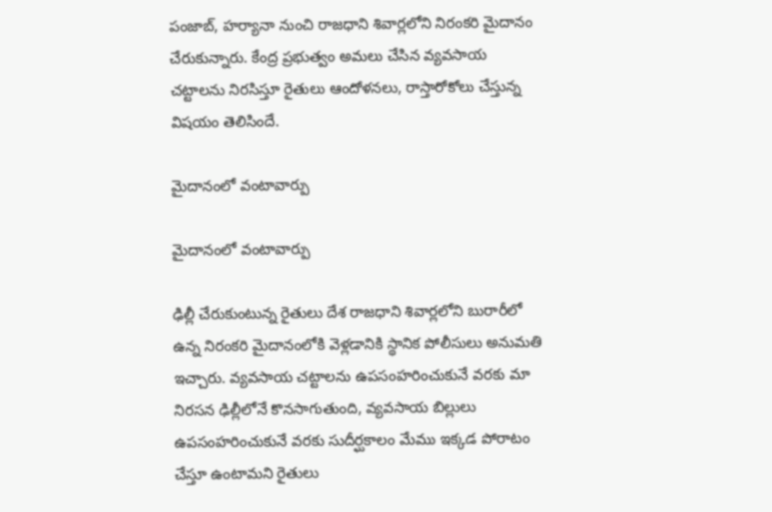పంజాబ్, హర్యానా నుంచి రాజధాని శివార్లలోని నిరంకరి మైదానం చేరుకున్నారు. కేంద్ర ప్రభుత్వం అమలు చేసిన వ్యవసాయ చట్టాలను నిరసిస్తూ రైతులు ఆందోళనలు, రాస్తారోకోలు చేస్తున్న విషయం తెలిసిందే.

మైదానంలో వంటావార్పు

మైదానంలో వంటావార్పు

ఢిల్లీ చేరుకుంటున్న రైతులు దేశ రాజధాని శివార్లలోని బురారీలో ఉన్న నిరంకరి మైదానంలోకి వెళ్లడానికి స్థానిక పోలీసులు అనుమతి ఇచ్చారు. వ్యవసాయ చట్టాలను ఉపసంహరించుకునే వరకు మా నిరసన ఢిల్లీలోనే కొనసాగుతుంది, వ్యవసాయ బిల్లులు ఉపసంహరించుకునే వరకు సుదీర్ఘకాలం మేము ఇక్కడ పోరాటం చేస్తూ ఉంటామని రైతులు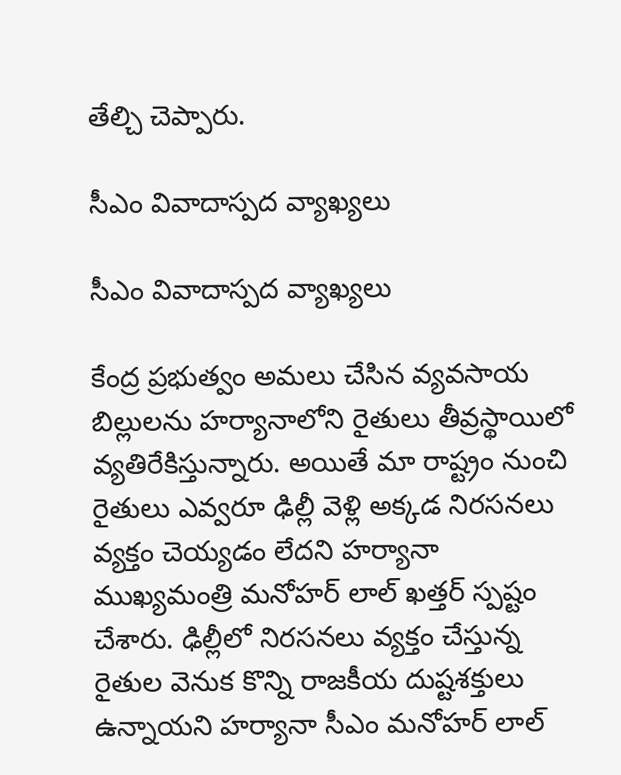తేల్చి చెప్పారు.

సీఎం వివాదాస్పద వ్యాఖ్యలు

సీఎం వివాదాస్పద వ్యాఖ్యలు

కేంద్ర ప్రభుత్వం అమలు చేసిన వ్యవసాయ బిల్లులను హర్యానాలోని రైతులు తీవ్రస్థాయిలో వ్యతిరేకిస్తున్నారు. అయితే మా రాష్ట్రం నుంచి రైతులు ఎవ్వరూ ఢిల్లీ వెళ్లి అక్కడ నిరసనలు వ్యక్తం చెయ్యడం లేదని హర్యానా ముఖ్యమంత్రి మనోహర్ లాల్ ఖత్తర్ స్పష్టం చేశారు. ఢిల్లీలో నిరసనలు వ్యక్తం చేస్తున్న రైతుల వెనుక కొన్ని రాజకీయ దుష్టశక్తులు ఉన్నాయని హర్యానా సీఎం మనోహర్ లాల్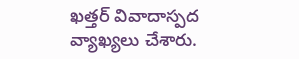ఖత్తర్ వివాదాస్పద వ్యాఖ్యలు చేశారు.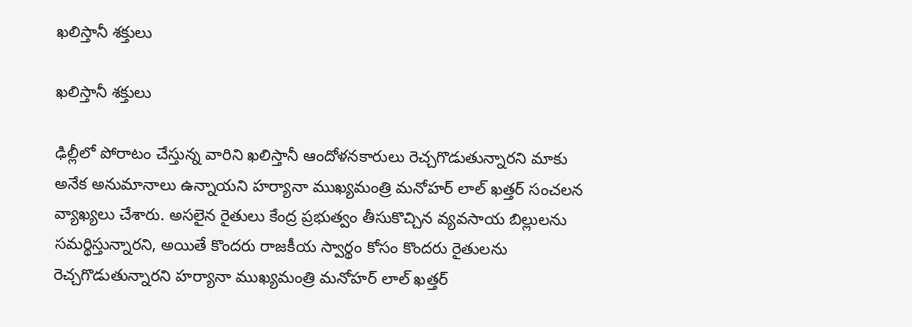ఖలిస్తానీ శక్తులు

ఖలిస్తానీ శక్తులు

ఢిల్లీలో పోరాటం చేస్తున్న వారిని ఖలిస్తానీ ఆందోళనకారులు రెచ్చగొడుతున్నారని మాకు అనేక అనుమానాలు ఉన్నాయని హర్యానా ముఖ్యమంత్రి మనోహర్ లాల్ ఖత్తర్ సంచలన వ్యాఖ్యలు చేశారు. అసలైన రైతులు కేంద్ర ప్రభుత్వం తీసుకొచ్చిన వ్యవసాయ బిల్లులను సమర్థిస్తున్నారని, అయితే కొందరు రాజకీయ స్వార్థం కోసం కొందరు రైతులను రెచ్చగొడుతున్నారని హర్యానా ముఖ్యమంత్రి మనోహర్ లాల్ ఖత్తర్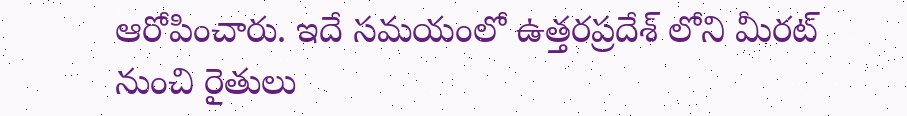ఆరోపించారు. ఇదే సమయంలో ఉత్తరప్రదేశ్ లోని మీరట్ నుంచి రైతులు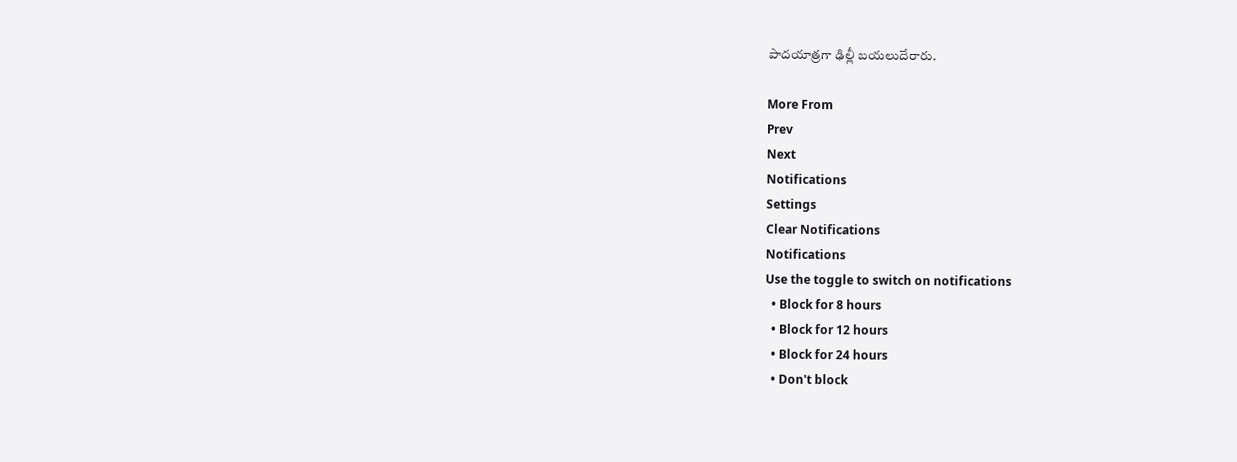పాదయాత్రగా ఢిల్లీ బయలుదేరారు.

More From
Prev
Next
Notifications
Settings
Clear Notifications
Notifications
Use the toggle to switch on notifications
  • Block for 8 hours
  • Block for 12 hours
  • Block for 24 hours
  • Don't block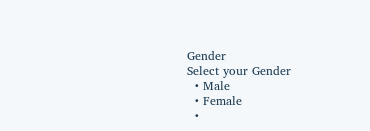Gender
Select your Gender
  • Male
  • Female
  •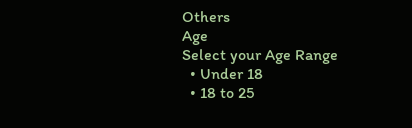Others
Age
Select your Age Range
  • Under 18
  • 18 to 25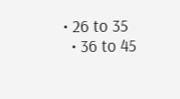• 26 to 35
  • 36 to 45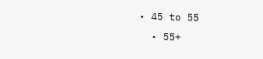• 45 to 55
  • 55+